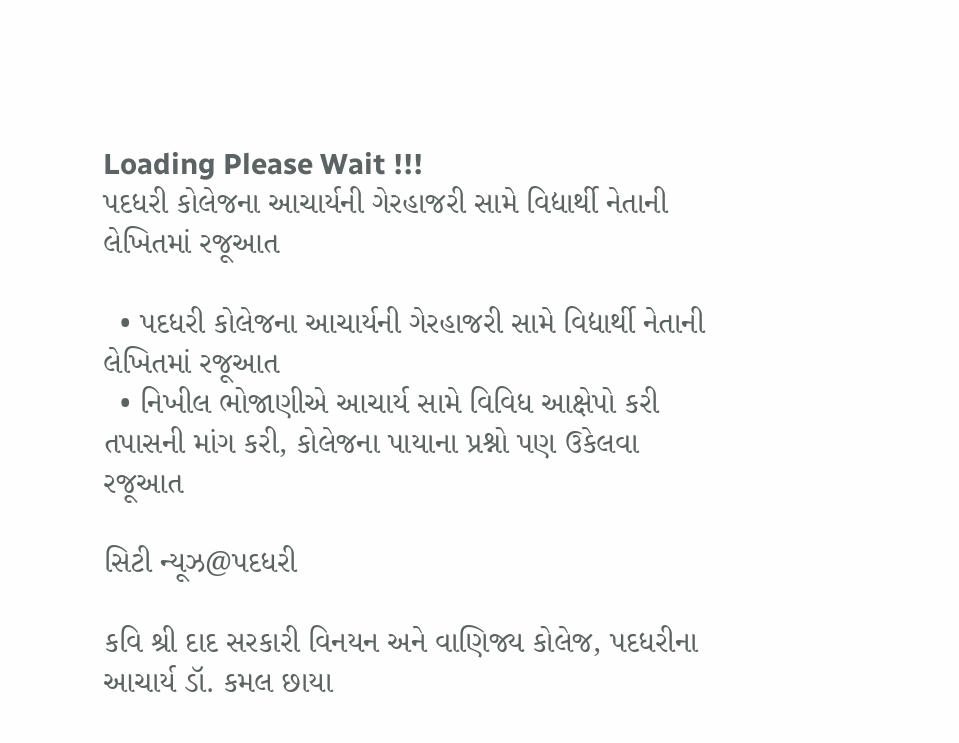Loading Please Wait !!!
પદધરી કોલેજના આચાર્યની ગેરહાજરી સામે વિદ્યાર્થી નેતાની લેખિતમાં રજૂઆત

  • પદધરી કોલેજના આચાર્યની ગેરહાજરી સામે વિદ્યાર્થી નેતાની લેખિતમાં રજૂઆત
  • નિખીલ ભોજાણીએ આચાર્ય સામે વિવિધ આક્ષેપો કરી તપાસની માંગ કરી, કોલેજના પાયાના પ્રશ્નો પણ ઉકેલવા રજૂઆત

સિટી ન્યૂઝ@પદધરી

કવિ શ્રી દાદ સરકારી વિનયન અને વાણિજ્ય કોલેજ, પદધરીના આચાર્ય ડૉ. કમલ છાયા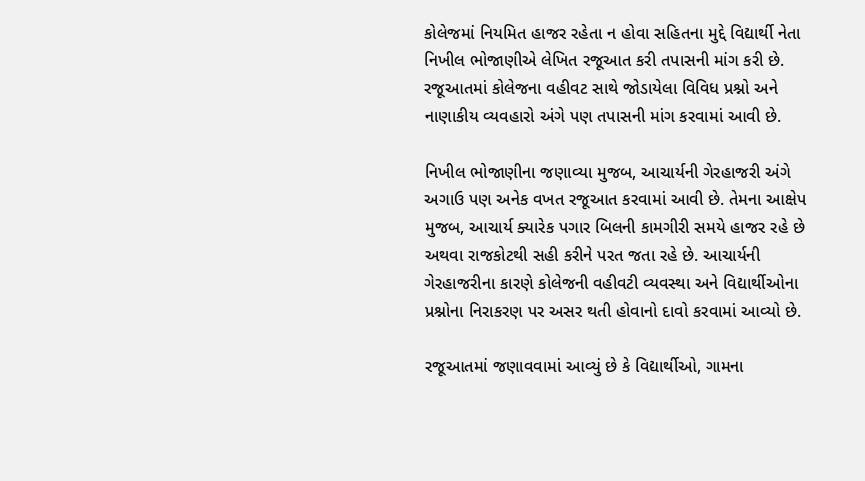કોલેજમાં નિયમિત હાજર રહેતા ન હોવા સહિતના મુદ્દે વિદ્યાર્થી નેતા નિખીલ ભોજાણીએ લેખિત રજૂઆત કરી તપાસની માંગ કરી છે. રજૂઆતમાં કોલેજના વહીવટ સાથે જોડાયેલા વિવિધ પ્રશ્નો અને નાણાકીય વ્યવહારો અંગે પણ તપાસની માંગ કરવામાં આવી છે.

નિખીલ ભોજાણીના જણાવ્યા મુજબ, આચાર્યની ગેરહાજરી અંગે અગાઉ પણ અનેક વખત રજૂઆત કરવામાં આવી છે. તેમના આક્ષેપ મુજબ, આચાર્ય ક્યારેક પગાર બિલની કામગીરી સમયે હાજર રહે છે અથવા રાજકોટથી સહી કરીને પરત જતા રહે છે. આચાર્યની ગેરહાજરીના કારણે કોલેજની વહીવટી વ્યવસ્થા અને વિદ્યાર્થીઓના પ્રશ્નોના નિરાકરણ પર અસર થતી હોવાનો દાવો કરવામાં આવ્યો છે.

રજૂઆતમાં જણાવવામાં આવ્યું છે કે વિદ્યાર્થીઓ, ગામના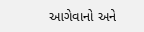આગેવાનો અને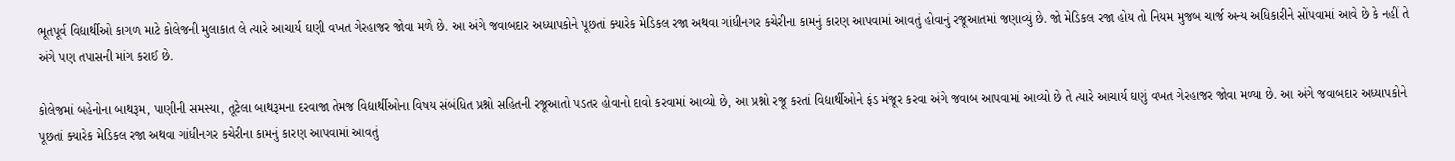ભૂતપૂર્વ વિદ્યાર્થીઓ કાગળ માટે કોલેજની મુલાકાત લે ત્યારે આચાર્ય ઘણી વખત ગેરહાજર જોવા મળે છે. આ અંગે જવાબદાર અધ્યાપકોને પૂછતાં ક્યારેક મેડિકલ રજા અથવા ગાંધીનગર કચેરીના કામનું કારણ આપવામાં આવતું હોવાનું રજૂઆતમાં જણાવ્યું છે. જો મેડિકલ રજા હોય તો નિયમ મુજબ ચાર્જ અન્ય અધિકારીને સોંપવામાં આવે છે કે નહીં તે અંગે પણ તપાસની માંગ કરાઈ છે.

કોલેજમાં બહેનોના બાથરૂમ, પાણીની સમસ્યા, તૂટેલા બાથરૂમના દરવાજા તેમજ વિદ્યાર્થીઓના વિષય સંબંધિત પ્રશ્નો સહિતની રજૂઆતો પડતર હોવાનો દાવો કરવામાં આવ્યો છે, આ પ્રશ્નો રજૂ કરતાં વિદ્યાર્થીઓને ફંડ મંજૂર કરવા અંગે જવાબ આપવામાં આવ્યો છે તે ત્યારે આચાર્ય ઘણું વખત ગેરહાજર જોવા મળ્યા છે. આ અંગે જવાબદાર અધ્યાપકોને પૂછતાં ક્યારેક મેડિકલ રજા અથવા ગાંધીનગર કચેરીના કામનું કારણ આપવામાં આવતું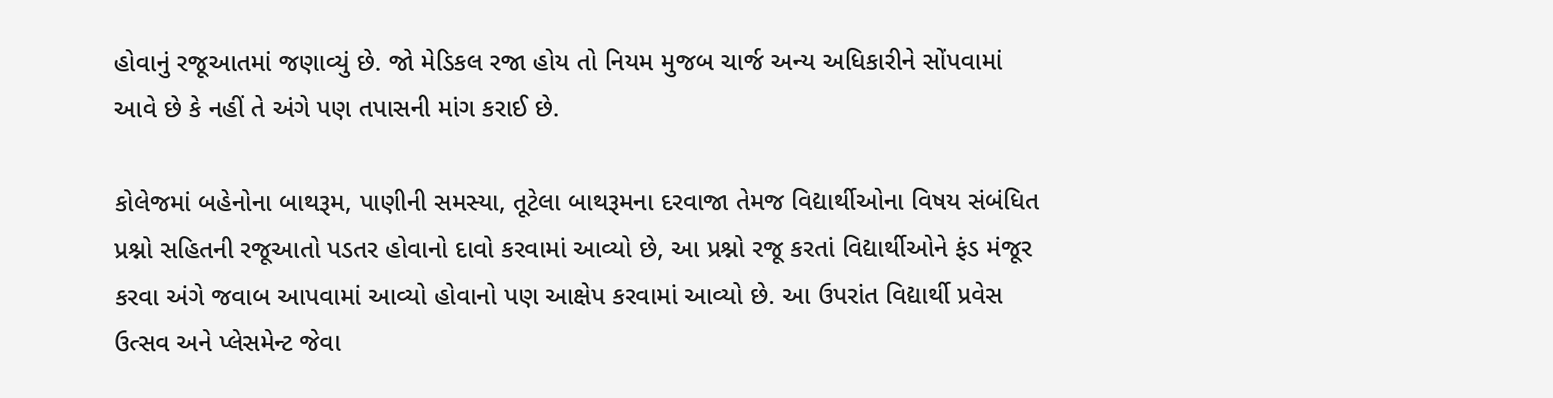હોવાનું રજૂઆતમાં જણાવ્યું છે. જો મેડિકલ રજા હોય તો નિયમ મુજબ ચાર્જ અન્ય અધિકારીને સોંપવામાં આવે છે કે નહીં તે અંગે પણ તપાસની માંગ કરાઈ છે.

કોલેજમાં બહેનોના બાથરૂમ, પાણીની સમસ્યા, તૂટેલા બાથરૂમના દરવાજા તેમજ વિદ્યાર્થીઓના વિષય સંબંધિત પ્રશ્નો સહિતની રજૂઆતો પડતર હોવાનો દાવો કરવામાં આવ્યો છે, આ પ્રશ્નો રજૂ કરતાં વિદ્યાર્થીઓને ફંડ મંજૂર કરવા અંગે જવાબ આપવામાં આવ્યો હોવાનો પણ આક્ષેપ કરવામાં આવ્યો છે. આ ઉપરાંત વિદ્યાર્થી પ્રવેસ ઉત્સવ અને પ્લેસમેન્ટ જેવા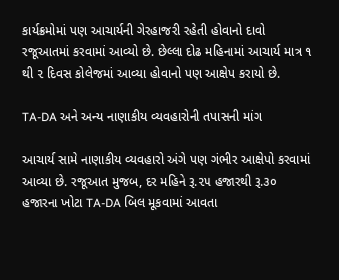કાર્યક્રમોમાં પણ આચાર્યની ગેરહાજરી રહેતી હોવાનો દાવો રજૂઆતમાં કરવામાં આવ્યો છે. છેલ્લા દોઢ મહિનામાં આચાર્ય માત્ર ૧ થી ૨ દિવસ કોલેજમાં આવ્યા હોવાનો પણ આક્ષેપ કરાયો છે.

TA-DA અને અન્ય નાણાકીય વ્યવહારોની તપાસની માંગ

આચાર્ય સામે નાણાકીય વ્યવહારો અંગે પણ ગંભીર આક્ષેપો કરવામાં આવ્યા છે. રજૂઆત મુજબ, દર મહિને રૂ.૨૫ હજારથી રૂ.૩૦ હજારના ખોટા TA-DA બિલ મૂકવામાં આવતા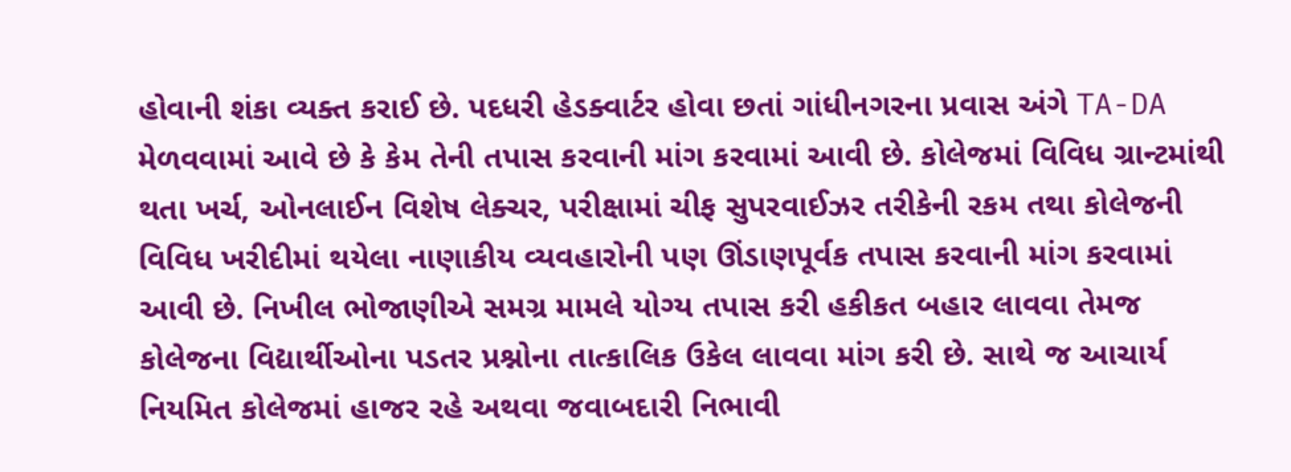હોવાની શંકા વ્યક્ત કરાઈ છે. પદધરી હેડક્વાર્ટર હોવા છતાં ગાંધીનગરના પ્રવાસ અંગે TA-DA મેળવવામાં આવે છે કે કેમ તેની તપાસ કરવાની માંગ કરવામાં આવી છે. કોલેજમાં વિવિધ ગ્રાન્ટમાંથી થતા ખર્ચ, ઓનલાઈન વિશેષ લેક્ચર, પરીક્ષામાં ચીફ સુપરવાઈઝર તરીકેની રકમ તથા કોલેજની વિવિધ ખરીદીમાં થયેલા નાણાકીય વ્યવહારોની પણ ઊંડાણપૂર્વક તપાસ કરવાની માંગ કરવામાં આવી છે. નિખીલ ભોજાણીએ સમગ્ર મામલે યોગ્ય તપાસ કરી હકીકત બહાર લાવવા તેમજ કોલેજના વિદ્યાર્થીઓના પડતર પ્રશ્નોના તાત્કાલિક ઉકેલ લાવવા માંગ કરી છે. સાથે જ આચાર્ય નિયમિત કોલેજમાં હાજર રહે અથવા જવાબદારી નિભાવી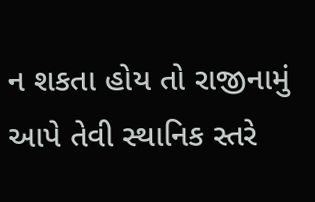ન શકતા હોય તો રાજીનામું આપે તેવી સ્થાનિક સ્તરે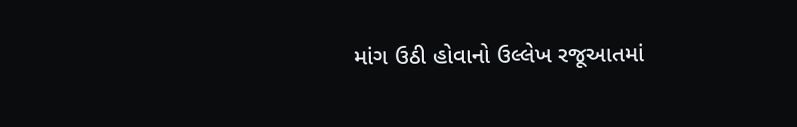માંગ ઉઠી હોવાનો ઉલ્લેખ રજૂઆતમાં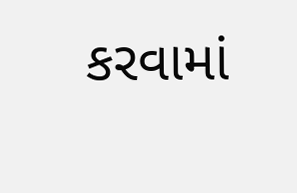કરવામાં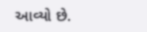આવ્યો છે.